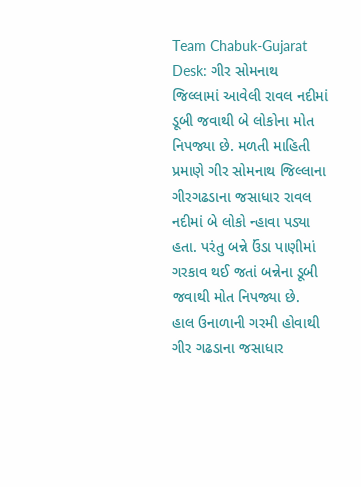Team Chabuk-Gujarat Desk: ગીર સોમનાથ જિલ્લામાં આવેલી રાવલ નદીમાં ડૂબી જવાથી બે લોકોના મોત નિપજ્યા છે. મળતી માહિતી પ્રમાણે ગીર સોમનાથ જિલ્લાના ગીરગઢડાના જસાધાર રાવલ નદીમાં બે લોકો ન્હાવા પડ્યા હતા. પરંતુ બન્ને ઉંડા પાણીમાં ગરકાવ થઈ જતાં બન્નેના ડૂબી જવાથી મોત નિપજ્યા છે.
હાલ ઉનાળાની ગરમી હોવાથી ગીર ગઢડાના જસાધાર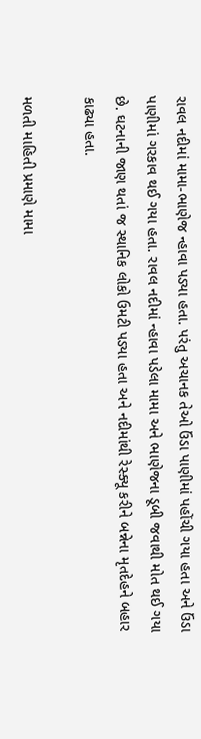રાવલ નદીમાં મામા-ભાણેજ ન્હાવા પડ્યા હતા. પરંતુ અચાનક તેઓ ઉંડા પાણીમાં પહોંચી ગયા હતા અને ઉંડા પાણીમાં ગરકાવ થઈ ગયા હતા. રાવલ નદીમાં ન્હાવા પડેલા મામા અને ભાણેજના ડૂબી જવાથી મોત થઈ ગયા છે. ઘટનાની જાણ થતાં જ સ્થાનિક લોકો ઉમટી પડ્યા હતા અને નદીમાંથી રેસ્ક્યૂ કરીને બન્નેના મૃતદેહને બહાર કાઢ્યા હતા.

મળતી માહિતી પ્રમાણે મામા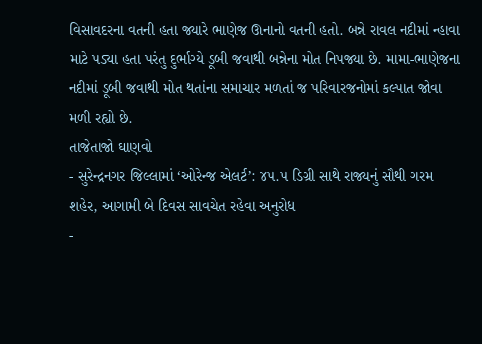વિસાવદરના વતની હતા જ્યારે ભાણેજ ઊનાનો વતની હતો. બન્ને રાવલ નદીમાં ન્હાવા માટે પડ્યા હતા પરંતુ દુર્ભાગ્યે ડૂબી જવાથી બન્નેના મોત નિપજ્યા છે. મામા-ભાણેજના નદીમાં ડૂબી જવાથી મોત થતાંના સમાચાર મળતાં જ પરિવારજનોમાં કલ્પાત જોવા મળી રહ્યો છે.
તાજેતાજો ઘાણવો
- સુરેન્દ્રનગર જિલ્લામાં ‘ઓરેન્જ એલર્ટ’: ૪૫.૫ ડિગ્રી સાથે રાજ્યનું સૌથી ગરમ શહેર, આગામી બે દિવસ સાવચેત રહેવા અનુરોધ
-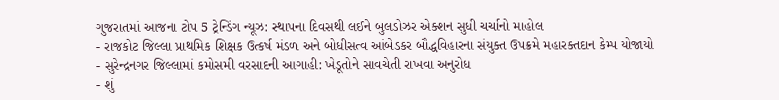ગુજરાતમાં આજના ટોપ 5 ટ્રેન્ડિંગ ન્યૂઝ: સ્થાપના દિવસથી લઈને બુલડોઝર એક્શન સુધી ચર્ચાનો માહોલ
- રાજકોટ જિલ્લા પ્રાથમિક શિક્ષક ઉત્કર્ષ મંડળ અને બોધીસત્વ આંબેડકર બૌદ્ધવિહારના સંયુક્ત ઉપક્રમે મહારક્તદાન કેમ્પ યોજાયો
- સુરેન્દ્રનગર જિલ્લામાં કમોસમી વરસાદની આગાહી: ખેડૂતોને સાવચેતી રાખવા અનુરોધ
- શું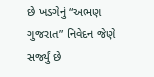છે ખડગેનું “અભણ ગુજરાત” નિવેદન જેણે સર્જ્યું છે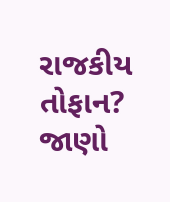રાજકીય તોફાન? જાણો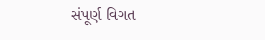સંપૂર્ણ વિગત